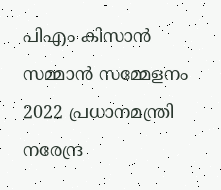പിഎം കിസാൻ സമ്മാൻ സമ്മേളനം 2022 പ്രധാനമന്ത്രി നരേന്ദ്ര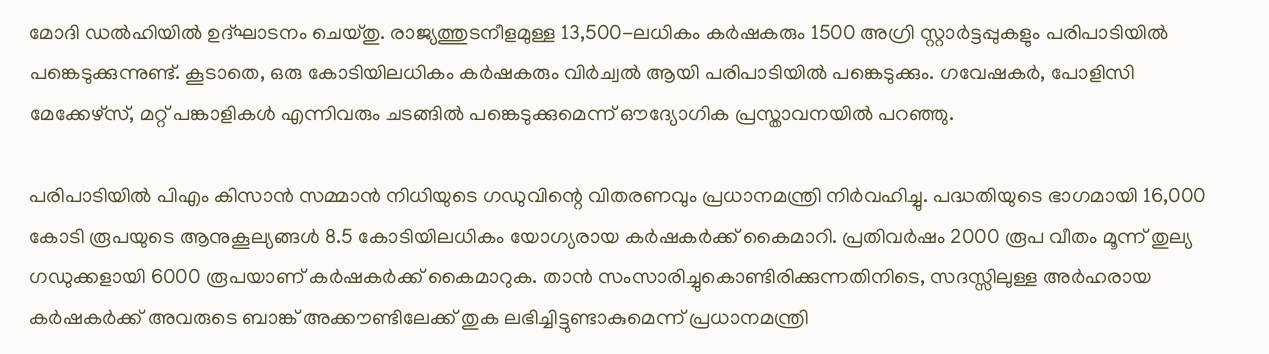മോദി ഡൽഹിയിൽ ഉദ്ഘാടനം ചെയ്തു. രാജ്യത്തുടനീളമുള്ള 13,500-ലധികം കർഷകരും 1500 അഗ്രി സ്റ്റാർട്ടപ്പുകളും പരിപാടിയിൽ പങ്കെടുക്കുന്നുണ്ട്. കൂടാതെ, ഒരു കോടിയിലധികം കർഷകരും വിർച്വൽ ആയി പരിപാടിയിൽ പങ്കെടുക്കും. ഗവേഷകർ, പോളിസി മേക്കേഴ്‌സ്, മറ്റ് പങ്കാളികൾ എന്നിവരും ചടങ്ങിൽ പങ്കെടുക്കുമെന്ന് ഔദ്യോഗിക പ്രസ്താവനയിൽ പറഞ്ഞു.

പരിപാടിയിൽ പിഎം കിസാൻ സമ്മാൻ നിധിയുടെ ഗഡുവിന്റെ വിതരണവും പ്രധാനമന്ത്രി നിർവഹിച്ചു. പദ്ധതിയുടെ ഭാഗമായി 16,000 കോടി രൂപയുടെ ആനുകൂല്യങ്ങൾ 8.5 കോടിയിലധികം യോഗ്യരായ കർഷകർക്ക് കൈമാറി. പ്രതിവർഷം 2000 രൂപ വീതം മൂന്ന് തുല്യ ഗഡുക്കളായി 6000 രൂപയാണ് കർഷകർക്ക് കൈമാറുക. താൻ സംസാരിച്ചുകൊണ്ടിരിക്കുന്നതിനിടെ, സദസ്സിലുള്ള അർഹരായ കർഷകർക്ക് അവരുടെ ബാങ്ക് അക്കൗണ്ടിലേക്ക് തുക ലഭിച്ചിട്ടുണ്ടാകുമെന്ന് പ്രധാനമന്ത്രി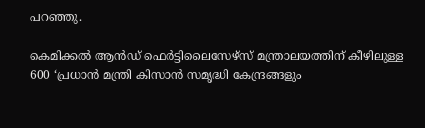പറഞ്ഞു.

കെമിക്കൽ ആൻഡ് ഫെർട്ടിലൈസേഴ്‌സ് മന്ത്രാലയത്തിന് കീഴിലുള്ള 600 ‘പ്രധാൻ മന്ത്രി കിസാൻ സമൃദ്ധി കേന്ദ്രങ്ങളും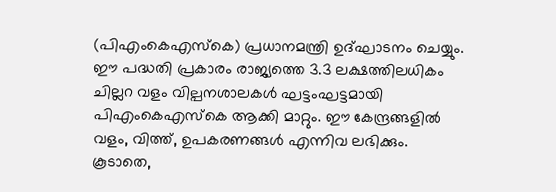(പിഎംകെഎസ്‌കെ) പ്രധാനമന്ത്രി ഉദ്ഘാടനം ചെയ്യും. ഈ പദ്ധതി പ്രകാരം രാജ്യത്തെ 3.3 ലക്ഷത്തിലധികം ചില്ലറ വളം വില്പനശാലകൾ ഘട്ടംഘട്ടമായി പിഎംകെഎസ്‌കെ ആക്കി മാറ്റും. ഈ കേന്ദ്രങ്ങളിൽ വളം, വിത്ത്, ഉപകരണങ്ങൾ എന്നിവ ലഭിക്കും. കൂടാതെ,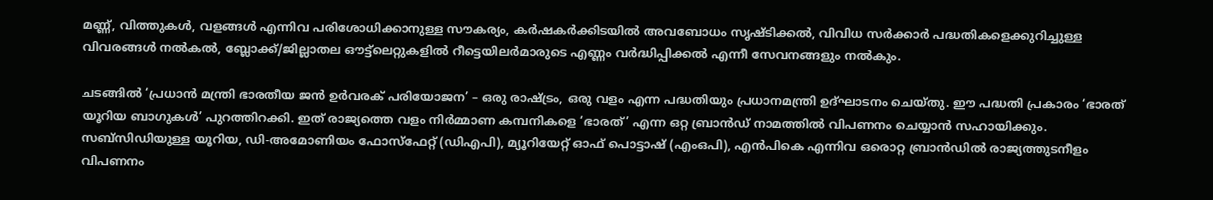മണ്ണ്, വിത്തുകൾ, വളങ്ങൾ എന്നിവ പരിശോധിക്കാനുള്ള സൗകര്യം, കർഷകർക്കിടയിൽ അവബോധം സൃഷ്ടിക്കൽ, വിവിധ സർക്കാർ പദ്ധതികളെക്കുറിച്ചുള്ള വിവരങ്ങൾ നൽകൽ, ബ്ലോക്ക്/ജില്ലാതല ഔട്ട്ലെറ്റുകളിൽ റീട്ടെയിലർമാരുടെ എണ്ണം വർദ്ധിപ്പിക്കൽ എന്നീ സേവനങ്ങളും നൽകും.

ചടങ്ങിൽ ‘പ്രധാൻ മന്ത്രി ഭാരതീയ ജൻ ഉർവരക് പരിയോജന’ – ഒരു രാഷ്ട്രം, ഒരു വളം എന്ന പദ്ധതിയും പ്രധാനമന്ത്രി ഉദ്ഘാടനം ചെയ്തു. ഈ പദ്ധതി പ്രകാരം ‘ഭാരത് യൂറിയ ബാഗുകൾ’ പുറത്തിറക്കി. ഇത് രാജ്യത്തെ വളം നിർമ്മാണ കമ്പനികളെ ‘ഭാരത്’ എന്ന ഒറ്റ ബ്രാൻഡ് നാമത്തിൽ വിപണനം ചെയ്യാൻ സഹായിക്കും. സബ്‌സിഡിയുള്ള യൂറിയ, ഡി-അമോണിയം ഫോസ്‌ഫേറ്റ് (ഡിഎപി), മ്യൂറിയേറ്റ് ഓഫ് പൊട്ടാഷ് (എംഒപി), എൻപികെ എന്നിവ ഒരൊറ്റ ബ്രാൻഡിൽ രാജ്യത്തുടനീളം വിപണനം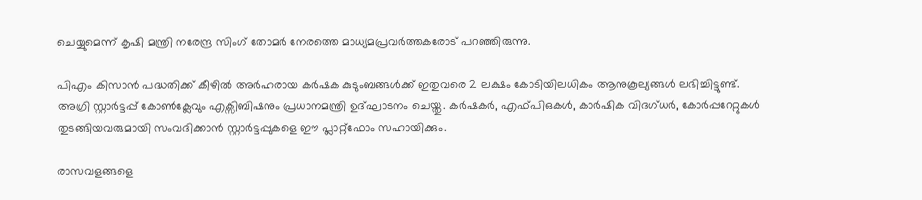ചെയ്യുമെന്ന് കൃഷി മന്ത്രി നരേന്ദ്ര സിംഗ് തോമർ നേരത്തെ മാധ്യമപ്രവർത്തകരോട് പറഞ്ഞിരുന്നു.

പിഎം കിസാൻ പദ്ധതിക്ക് കീഴിൽ അർഹരായ കർഷക കുടുംബങ്ങൾക്ക് ഇതുവരെ 2 ലക്ഷം കോടിയിലധികം ആനുകൂല്യങ്ങൾ ലഭിച്ചിട്ടുണ്ട്. അഗ്രി സ്റ്റാർട്ടപ്പ് കോൺക്ലേവും എക്സിബിഷനും പ്രധാനമന്ത്രി ഉദ്ഘാടനം ചെയ്തു. കർഷകർ, എഫ്പിഒകൾ, കാർഷിക വിദഗ്ധർ, കോർപ്പറേറ്റുകൾ തുടങ്ങിയവരുമായി സംവദിക്കാൻ സ്റ്റാർട്ടപ്പുകളെ ഈ പ്ലാറ്റ്‌ഫോം സഹായിക്കും.

രാസവളങ്ങളെ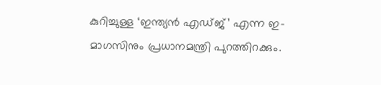കുറിച്ചുള്ള ‘ഇന്ത്യൻ എഡ്ജ്’ എന്ന ഇ-മാഗസിനും പ്രധാനമന്ത്രി പുറത്തിറക്കും.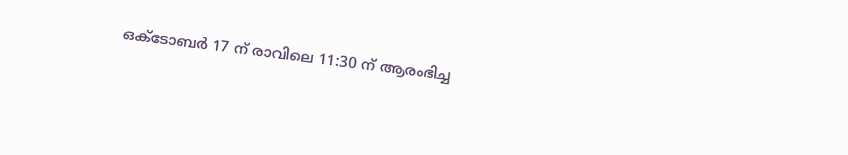ഒക്ടോബർ 17 ന് രാവിലെ 11:30 ന് ആരംഭിച്ച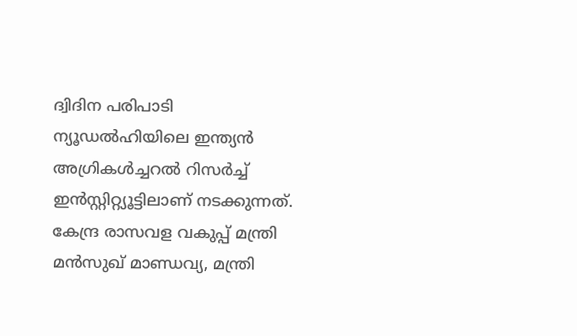ദ്വിദിന പരിപാടി ന്യൂഡൽഹിയിലെ ഇന്ത്യൻ അഗ്രികൾച്ചറൽ റിസർച്ച് ഇൻസ്റ്റിറ്റ്യൂട്ടിലാണ് നടക്കുന്നത്. കേന്ദ്ര രാസവള വകുപ്പ് മന്ത്രി മൻസുഖ് മാണ്ഡവ്യ, മന്ത്രി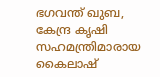ഭഗവന്ത് ഖുബ, കേന്ദ്ര കൃഷി സഹമന്ത്രിമാരായ കൈലാഷ്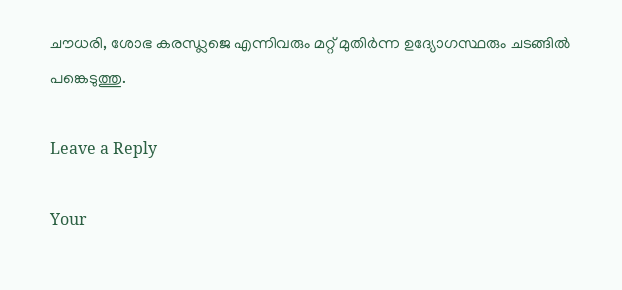ചൗധരി, ശോഭ കരന്ധ്ലജെ എന്നിവരും മറ്റ് മുതിർന്ന ഉദ്യോഗസ്ഥരും ചടങ്ങിൽ പങ്കെടുത്തു.

Leave a Reply

Your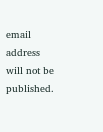email address will not be published.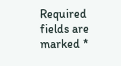Required fields are marked *